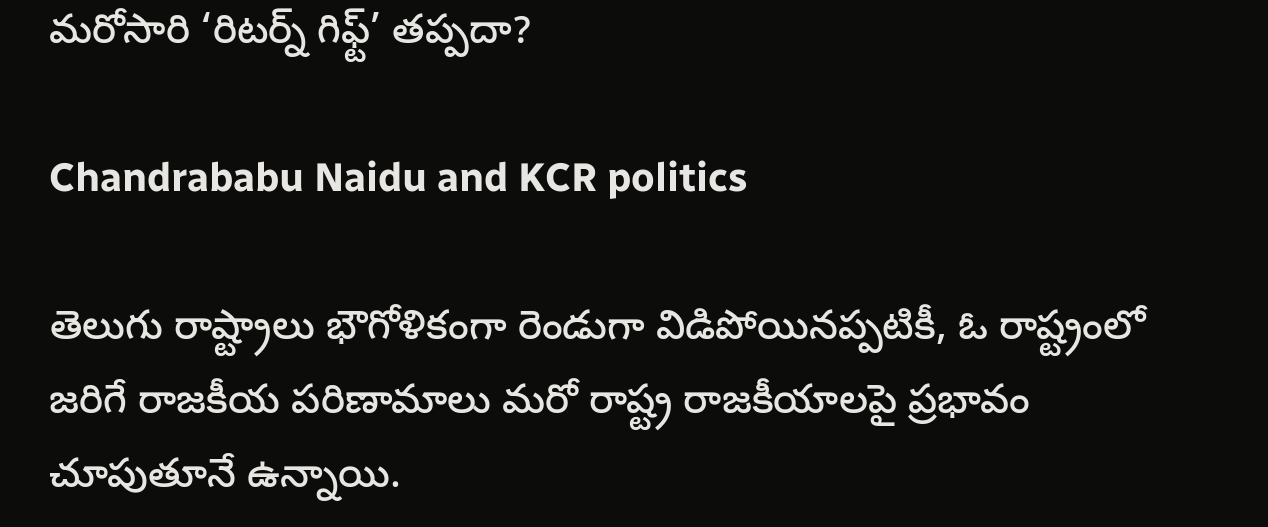మరోసారి ‘రిటర్న్ గిఫ్ట్’ తప్పదా?

Chandrababu Naidu and KCR politics

తెలుగు రాష్ట్రాలు భౌగోళికంగా రెండుగా విడిపోయినప్పటికీ, ఓ రాష్ట్రంలో జరిగే రాజకీయ పరిణామాలు మరో రాష్ట్ర రాజకీయాలపై ప్రభావం చూపుతూనే ఉన్నాయి.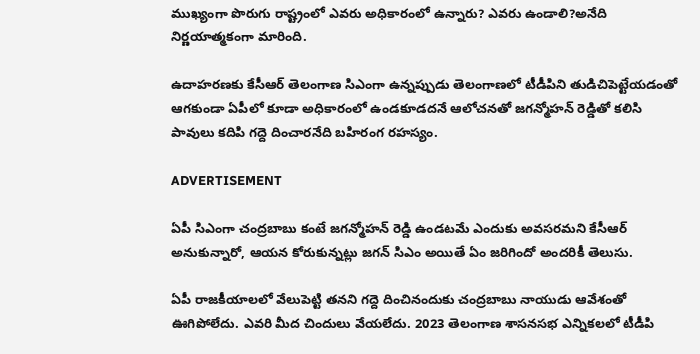ముఖ్యంగా పొరుగు రాష్ట్రంలో ఎవరు అధికారంలో ఉన్నారు? ఎవరు ఉండాలి?అనేది నిర్ణయాత్మకంగా మారింది.

ఉదాహరణకు కేసీఆర్ తెలంగాణ సిఎంగా ఉన్నప్పుడు తెలంగాణలో టీడీపిని తుడిచిపెట్టేయడంతో ఆగకుండా ఏపీలో కూడా అధికారంలో ఉండకూడదనే ఆలోచనతో జగన్మోహన్ రెడ్డితో కలిసి పావులు కదిపి గద్దె దించారనేది బహిరంగ రహస్యం.

ADVERTISEMENT

ఏపీ సిఎంగా చంద్రబాబు కంటే జగన్మోహన్ రెడ్డి ఉండటమే ఎందుకు అవసరమని కేసీఆర్‌ అనుకున్నారో, ఆయన కోరుకున్నట్లు జగన్‌ సిఎం అయితే ఏం జరిగిందో అందరికీ తెలుసు.

ఏపీ రాజకీయాలలో వేలుపెట్టి తనని గద్దె దించినందుకు చంద్రబాబు నాయుడు ఆవేశంతో ఊగిపోలేదు. ఎవరి మీద చిందులు వేయలేదు. 2023 తెలంగాణ శాసనసభ ఎన్నికలలో టీడీపి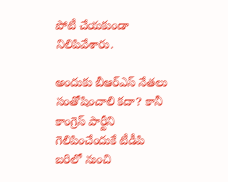పోటీ చేయకుండా నిలిపివేశారు.

అందుకు బీఆర్ఎస్‌ నేతలు సంతోషించాలి కదా? కానీ కాంగ్రెస్‌ పార్టీని గెలిపించేందుకే టీడీపి బరిలో నుంచి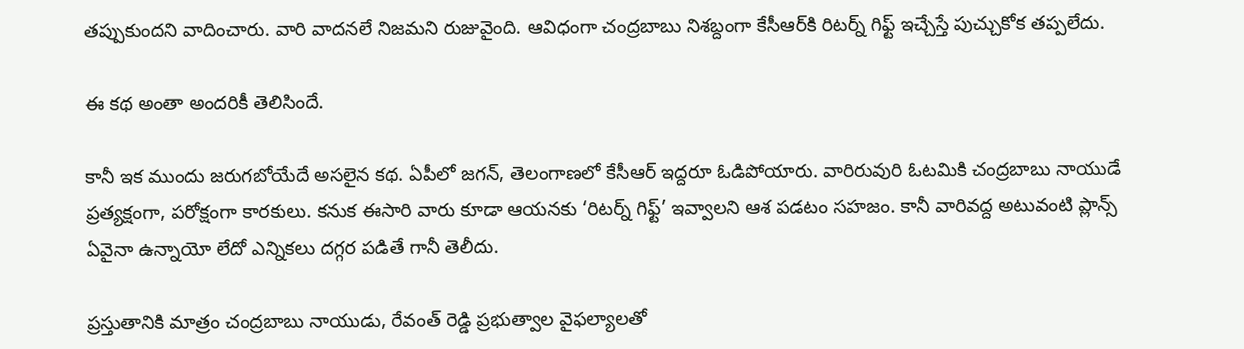తప్పుకుందని వాదించారు. వారి వాదనలే నిజమని రుజువైంది. ఆవిధంగా చంద్రబాబు నిశబ్దంగా కేసీఆర్‌కి రిటర్న్ గిఫ్ట్ ఇచ్చేస్తే పుచ్చుకోక తప్పలేదు.

ఈ కథ అంతా అందరికీ తెలిసిందే.

కానీ ఇక ముందు జరుగబోయేదే అసలైన కథ. ఏపీలో జగన్‌, తెలంగాణలో కేసీఆర్‌ ఇద్దరూ ఓడిపోయారు. వారిరువురి ఓటమికి చంద్రబాబు నాయుడే ప్రత్యక్షంగా, పరోక్షంగా కారకులు. కనుక ఈసారి వారు కూడా ఆయనకు ‘రిటర్న్ గిఫ్ట్’ ఇవ్వాలని ఆశ పడటం సహజం. కానీ వారివద్ద అటువంటి ప్లాన్స్ ఏవైనా ఉన్నాయో లేదో ఎన్నికలు దగ్గర పడితే గానీ తెలీదు.

ప్రస్తుతానికి మాత్రం చంద్రబాబు నాయుడు, రేవంత్ రెడ్డి ప్రభుత్వాల వైఫల్యాలతో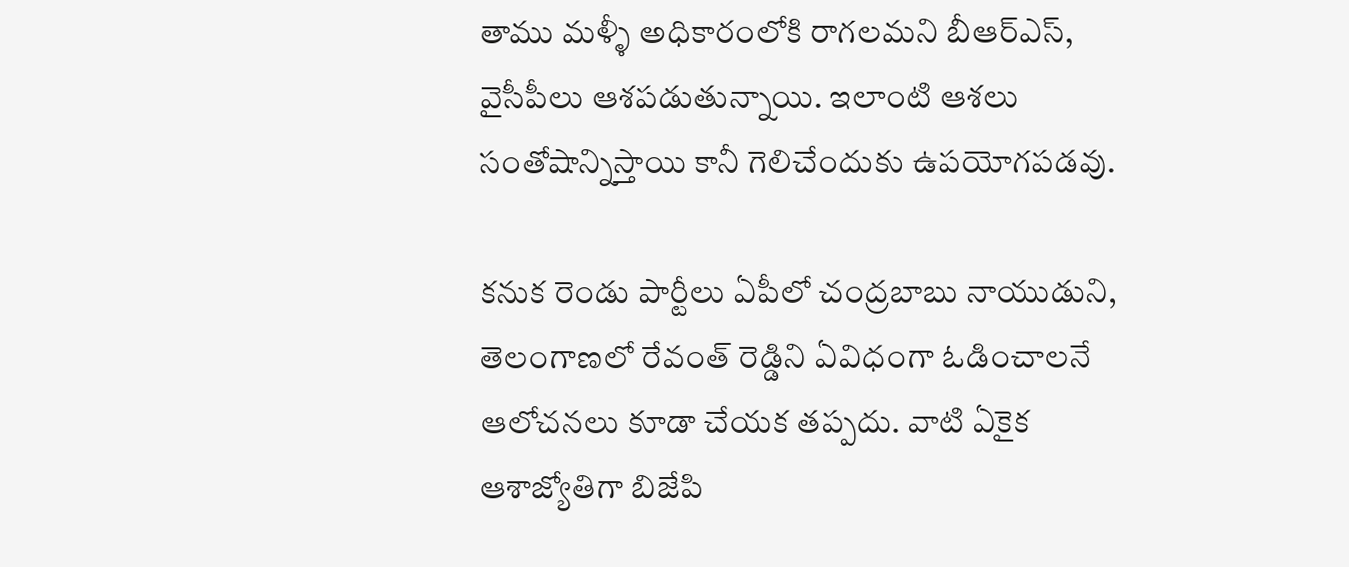తాము మళ్ళీ అధికారంలోకి రాగలమని బీఆర్ఎస్‌, వైసీపీలు ఆశపడుతున్నాయి. ఇలాంటి ఆశలు సంతోషాన్నిస్తాయి కానీ గెలిచేందుకు ఉపయోగపడవు.

కనుక రెండు పార్టీలు ఏపీలో చంద్రబాబు నాయుడుని, తెలంగాణలో రేవంత్ రెడ్డిని ఏవిధంగా ఓడించాలనే ఆలోచనలు కూడా చేయక తప్పదు. వాటి ఏకైక ఆశాజ్యోతిగా బిజేపి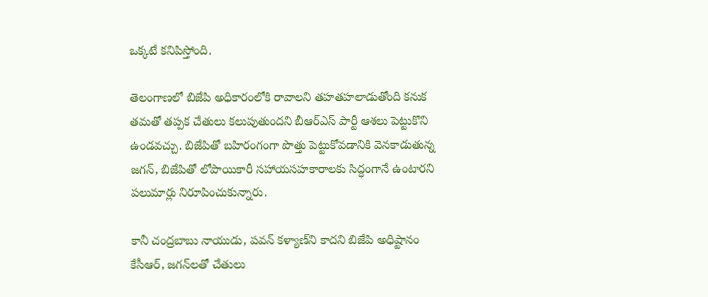ఒక్కటే కనిపిస్తోంది.

తెలంగాణలో బిజేపి అధికారంలోకి రావాలని తహతహలాడుతోంది కనుక తమతో తప్పక చేతులు కలుపుతుందని బీఆర్ఎస్‌ పార్టీ ఆశలు పెట్టుకొని ఉండవచ్చు. బిజేపితో బహిరంగంగా పొత్తు పెట్టుకోవడానికి వెనకాడుతున్న జగన్‌, బిజేపితో లోపాయికారీ సహాయసహకారాలకు సిద్ధంగానే ఉంటారని పలుమార్లు నిరూపించుకున్నారు.

కానీ చంద్రబాబు నాయుడు, పవన్ కళ్యాణ్‌ని కాదని బిజేపి అధిష్టానం కేసీఆర్‌, జగన్‌లతో చేతులు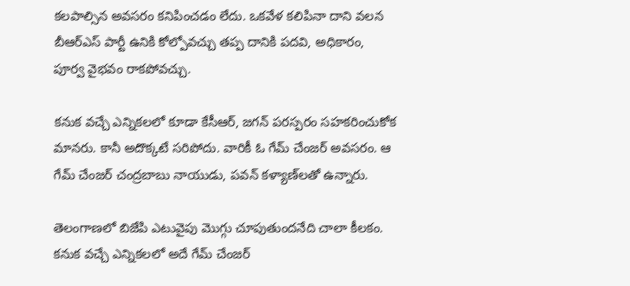కలపాల్సిన అవసరం కనిపించడం లేదు. ఒకవేళ కలిపినా దాని వలన బీఆర్ఎస్‌ పార్టీ ఉనికి కోల్పోవచ్చు తప్ప దానికి పదవి, అధికారం, పూర్వ వైభవం రాకపోవచ్చు.

కనుక వచ్చే ఎన్నికలలో కూడా కేసీఆర్‌, జగన్‌ పరస్పరం సహకరించుకోక మానరు. కానీ అదొక్కటే సరిపోదు. వారికీ ఓ గేమ్‌ చేంజర్ అవసరం. ఆ గేమ్‌ చేంజర్ చంద్రబాబు నాయుడు, పవన్ కళ్యాణ్‌లతో ఉన్నారు.

తెలంగాణలో బిజేపి ఎటువైపు మొగ్గు చూపుతుందనేది చాలా కీలకం. కనుక వచ్చే ఎన్నికలలో అదే గేమ్‌ చేంజర్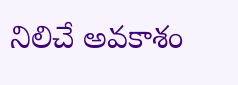నిలిచే అవకాశం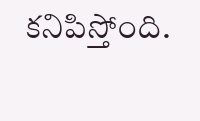కనిపిస్తోంది.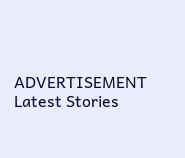ADVERTISEMENT
Latest Stories